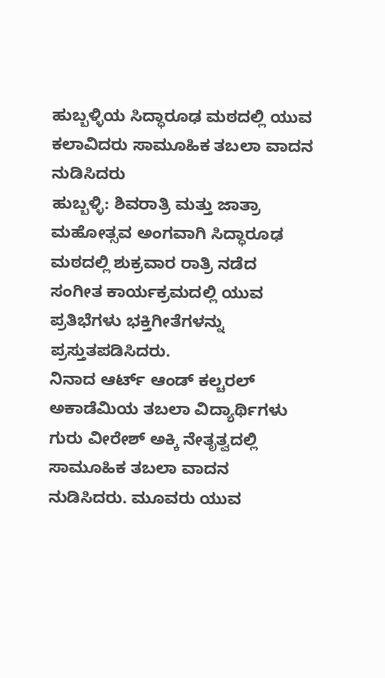ಹುಬ್ಬಳ್ಳಿಯ ಸಿದ್ಧಾರೂಢ ಮಠದಲ್ಲಿ ಯುವ ಕಲಾವಿದರು ಸಾಮೂಹಿಕ ತಬಲಾ ವಾದನ ನುಡಿಸಿದರು
ಹುಬ್ಬಳ್ಳಿ: ಶಿವರಾತ್ರಿ ಮತ್ತು ಜಾತ್ರಾ ಮಹೋತ್ಸವ ಅಂಗವಾಗಿ ಸಿದ್ಧಾರೂಢ ಮಠದಲ್ಲಿ ಶುಕ್ರವಾರ ರಾತ್ರಿ ನಡೆದ ಸಂಗೀತ ಕಾರ್ಯಕ್ರಮದಲ್ಲಿ ಯುವ ಪ್ರತಿಭೆಗಳು ಭಕ್ತಿಗೀತೆಗಳನ್ನು ಪ್ರಸ್ತುತಪಡಿಸಿದರು.
ನಿನಾದ ಆರ್ಟ್ ಆಂಡ್ ಕಲ್ಚರಲ್ ಅಕಾಡೆಮಿಯ ತಬಲಾ ವಿದ್ಯಾರ್ಥಿಗಳು ಗುರು ವೀರೇಶ್ ಅಕ್ಕಿ ನೇತೃತ್ವದಲ್ಲಿ ಸಾಮೂಹಿಕ ತಬಲಾ ವಾದನ ನುಡಿಸಿದರು. ಮೂವರು ಯುವ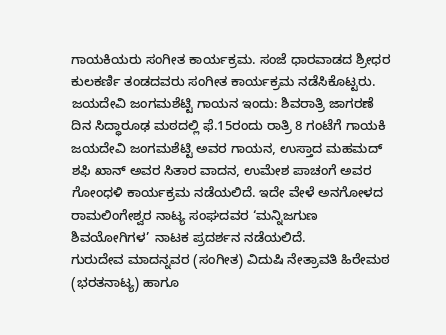ಗಾಯಕಿಯರು ಸಂಗೀತ ಕಾರ್ಯಕ್ರಮ. ಸಂಜೆ ಧಾರವಾಡದ ಶ್ರೀಧರ ಕುಲಕರ್ಣಿ ತಂಡದವರು ಸಂಗೀತ ಕಾರ್ಯಕ್ರಮ ನಡೆಸಿಕೊಟ್ಟರು.
ಜಯದೇವಿ ಜಂಗಮಶೆಟ್ಟಿ ಗಾಯನ ಇಂದು: ಶಿವರಾತ್ರಿ ಜಾಗರಣೆ ದಿನ ಸಿದ್ಧಾರೂಢ ಮಠದಲ್ಲಿ ಫೆ.15ರಂದು ರಾತ್ರಿ 8 ಗಂಟೆಗೆ ಗಾಯಕಿ ಜಯದೇವಿ ಜಂಗಮಶೆಟ್ಟಿ ಅವರ ಗಾಯನ, ಉಸ್ತಾದ ಮಹಮದ್ ಶಫಿ ಖಾನ್ ಅವರ ಸಿತಾರ ವಾದನ, ಉಮೇಶ ಪಾಚಂಗೆ ಅವರ ಗೋಂಧಳಿ ಕಾರ್ಯಕ್ರಮ ನಡೆಯಲಿದೆ. ಇದೇ ವೇಳೆ ಅನಗೋಳದ ರಾಮಲಿಂಗೇಶ್ವರ ನಾಟ್ಯ ಸಂಘದವರ ‘ಮನ್ನಿಜಗುಣ ಶಿವಯೋಗಿಗಳ’ ನಾಟಕ ಪ್ರದರ್ಶನ ನಡೆಯಲಿದೆ.
ಗುರುದೇವ ಮಾದನ್ನವರ (ಸಂಗೀತ) ವಿದುಷಿ ನೇತ್ರಾವತಿ ಹಿರೇಮಠ (ಭರತನಾಟ್ಯ) ಹಾಗೂ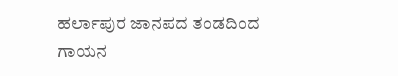ಹರ್ಲಾಪುರ ಜಾನಪದ ತಂಡದಿಂದ ಗಾಯನ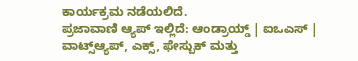ಕಾರ್ಯಕ್ರಮ ನಡೆಯಲಿದೆ.
ಪ್ರಜಾವಾಣಿ ಆ್ಯಪ್ ಇಲ್ಲಿದೆ: ಆಂಡ್ರಾಯ್ಡ್ | ಐಒಎಸ್ | ವಾಟ್ಸ್ಆ್ಯಪ್, ಎಕ್ಸ್, ಫೇಸ್ಬುಕ್ ಮತ್ತು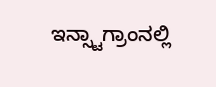ಇನ್ಸ್ಟಾಗ್ರಾಂನಲ್ಲಿ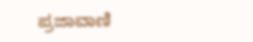ಪ್ರಜಾವಾಣಿ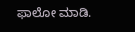ಫಾಲೋ ಮಾಡಿ.